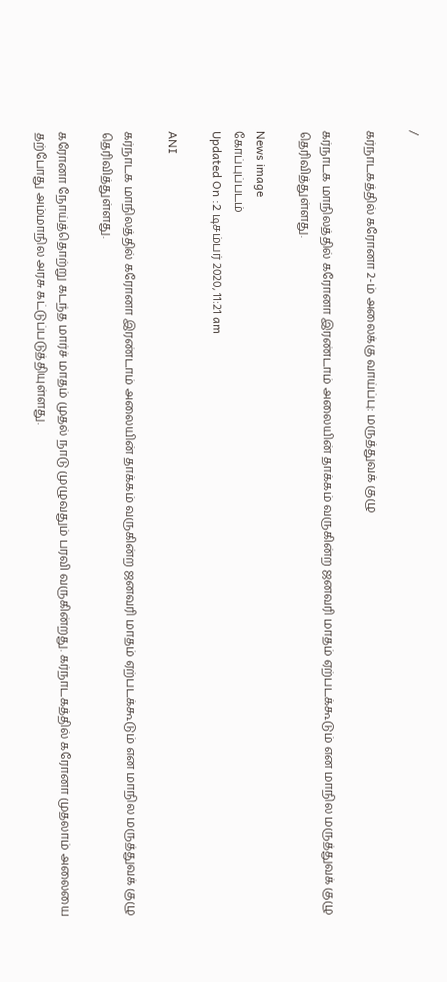/

கர்நாடகத்தில் கரோனா 2-ம் அலைக்கு வாய்ப்பு: மருத்துவக் குழு

கர்நாடக மாநிலத்தில் கரோனா இரண்டாம் அலையின் தாக்கம் வருகின்ற ஜனவரி மாதம் ஏற்படக்கூடும் என மாநில மருத்துவக் குழு தெரிவித்துள்ளது.

News image
கோப்புப்படம்
Updated On :2 டிசம்பர் 2020, 11:21 am

ANI

கர்நாடக மாநிலத்தில் கரோனா இரண்டாம் அலையின் தாக்கம் வருகின்ற ஜனவரி மாதம் ஏற்படக்கூடும் என மாநில மருத்துவக் குழு தெரிவித்துள்ளது.

கரோனா நோய்த்தொற்று கடந்த மார்ச் மாதம் முதல் நாடு முழுவதும் பரவி வருகின்றது. கர்நாடகத்தில் கரோனா முதலாம் அலையை தற்போது அம்மாநில அரசு கட்டுப்படுத்தியுள்ளது.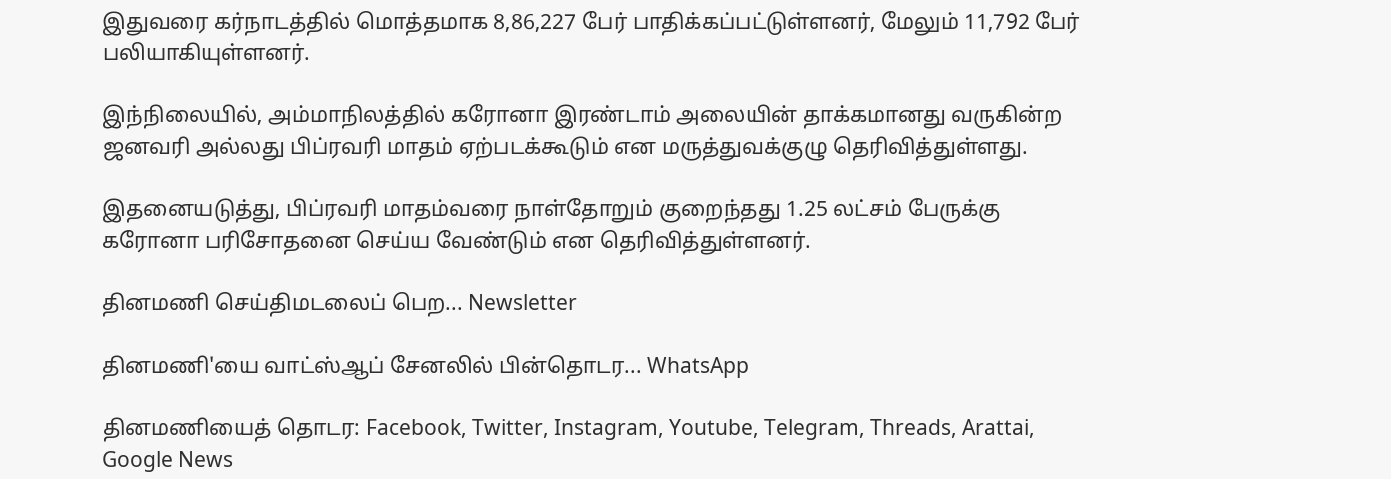இதுவரை கர்நாடத்தில் மொத்தமாக 8,86,227 பேர் பாதிக்கப்பட்டுள்ளனர், மேலும் 11,792 பேர் பலியாகியுள்ளனர்.

இந்நிலையில், அம்மாநிலத்தில் கரோனா இரண்டாம் அலையின் தாக்கமானது வருகின்ற ஜனவரி அல்லது பிப்ரவரி மாதம் ஏற்படக்கூடும் என மருத்துவக்குழு தெரிவித்துள்ளது.

இதனையடுத்து, பிப்ரவரி மாதம்வரை நாள்தோறும் குறைந்தது 1.25 லட்சம் பேருக்கு கரோனா பரிசோதனை செய்ய வேண்டும் என தெரிவித்துள்ளனர்.

தினமணி செய்திமடலைப் பெற... Newsletter

தினமணி'யை வாட்ஸ்ஆப் சேனலில் பின்தொடர... WhatsApp

தினமணியைத் தொடர: Facebook, Twitter, Instagram, Youtube, Telegram, Threads, Arattai, Google News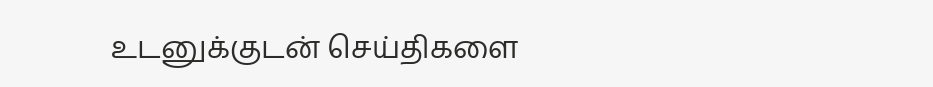உடனுக்குடன் செய்திகளை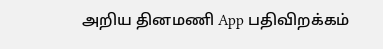அறிய தினமணி App பதிவிறக்கம்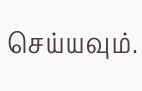செய்யவும்.